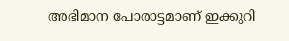അഭിമാന പോരാട്ടമാണ് ഇക്കുറി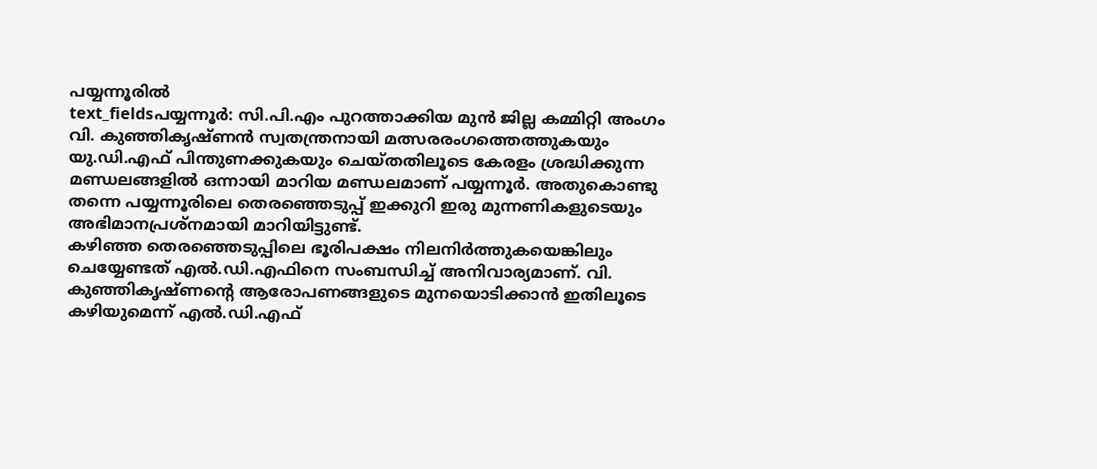പയ്യന്നൂരിൽ
text_fieldsപയ്യന്നൂർ: സി.പി.എം പുറത്താക്കിയ മുൻ ജില്ല കമ്മിറ്റി അംഗം വി. കുഞ്ഞികൃഷ്ണൻ സ്വതന്ത്രനായി മത്സരരംഗത്തെത്തുകയും യു.ഡി.എഫ് പിന്തുണക്കുകയും ചെയ്തതിലൂടെ കേരളം ശ്രദ്ധിക്കുന്ന മണ്ഡലങ്ങളിൽ ഒന്നായി മാറിയ മണ്ഡലമാണ് പയ്യന്നൂർ. അതുകൊണ്ടു തന്നെ പയ്യന്നൂരിലെ തെരഞ്ഞെടുപ്പ് ഇക്കുറി ഇരു മുന്നണികളുടെയും അഭിമാനപ്രശ്നമായി മാറിയിട്ടുണ്ട്.
കഴിഞ്ഞ തെരഞ്ഞെടുപ്പിലെ ഭൂരിപക്ഷം നിലനിർത്തുകയെങ്കിലും ചെയ്യേണ്ടത് എൽ.ഡി.എഫിനെ സംബന്ധിച്ച് അനിവാര്യമാണ്. വി. കുഞ്ഞികൃഷ്ണന്റെ ആരോപണങ്ങളുടെ മുനയൊടിക്കാൻ ഇതിലൂടെ കഴിയുമെന്ന് എൽ.ഡി.എഫ്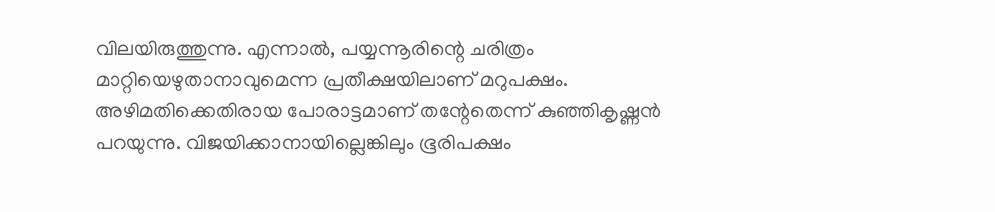വിലയിരുത്തുന്നു. എന്നാൽ, പയ്യന്നൂരിന്റെ ചരിത്രം മാറ്റിയെഴുതാനാവുമെന്ന പ്രതീക്ഷയിലാണ് മറുപക്ഷം.
അഴിമതിക്കെതിരായ പോരാട്ടമാണ് തന്റേതെന്ന് കുഞ്ഞികൃഷ്ണൻ പറയുന്നു. വിജയിക്കാനായില്ലെങ്കിലും ഭൂരിപക്ഷം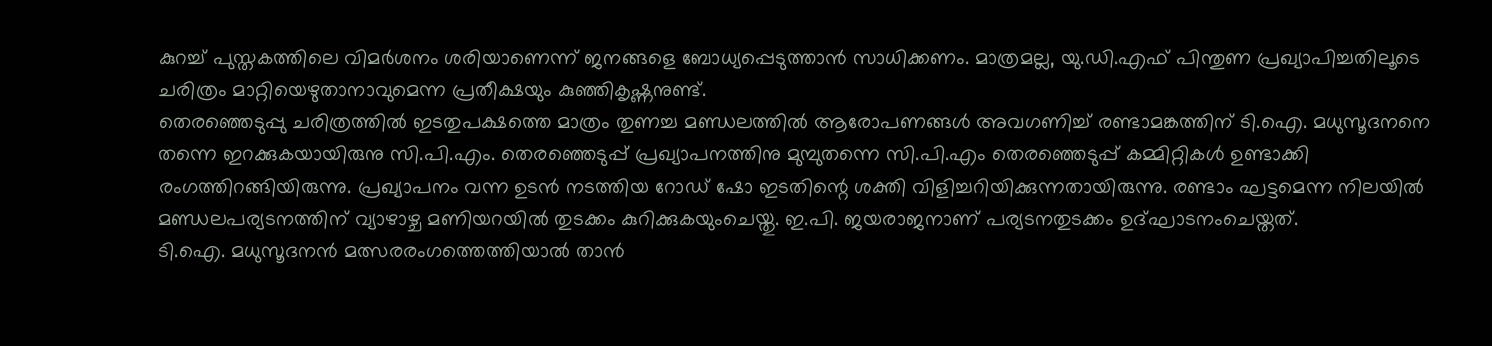കുറച്ച് പുസ്തകത്തിലെ വിമർശനം ശരിയാണെന്ന് ജനങ്ങളെ ബോധ്യപ്പെടുത്താൻ സാധിക്കണം. മാത്രമല്ല, യു.ഡി.എഫ് പിന്തുണ പ്രഖ്യാപിച്ചതിലൂടെ ചരിത്രം മാറ്റിയെഴുതാനാവുമെന്ന പ്രതീക്ഷയും കുഞ്ഞികൃഷ്ണനുണ്ട്.
തെരഞ്ഞെടുപ്പു ചരിത്രത്തിൽ ഇടതുപക്ഷത്തെ മാത്രം തുണച്ച മണ്ഡലത്തിൽ ആരോപണങ്ങൾ അവഗണിച്ച് രണ്ടാമങ്കത്തിന് ടി.ഐ. മധുസൂദനനെ തന്നെ ഇറക്കുകയായിരുനു സി.പി.എം. തെരഞ്ഞെടുപ്പ് പ്രഖ്യാപനത്തിനു മുമ്പുതന്നെ സി.പി.എം തെരഞ്ഞെടുപ്പ് കമ്മിറ്റികൾ ഉണ്ടാക്കി രംഗത്തിറങ്ങിയിരുന്നു. പ്രഖ്യാപനം വന്ന ഉടൻ നടത്തിയ റോഡ് ഷോ ഇടതിന്റെ ശക്തി വിളിച്ചറിയിക്കുന്നതായിരുന്നു. രണ്ടാം ഘട്ടമെന്ന നിലയിൽ മണ്ഡലപര്യടനത്തിന് വ്യാഴാഴ്ച മണിയറയിൽ തുടക്കം കുറിക്കുകയുംചെയ്തു. ഇ.പി. ജയരാജനാണ് പര്യടനതുടക്കം ഉദ്ഘാടനംചെയ്തത്.
ടി.ഐ. മധുസൂദനൻ മത്സരരംഗത്തെത്തിയാൽ താൻ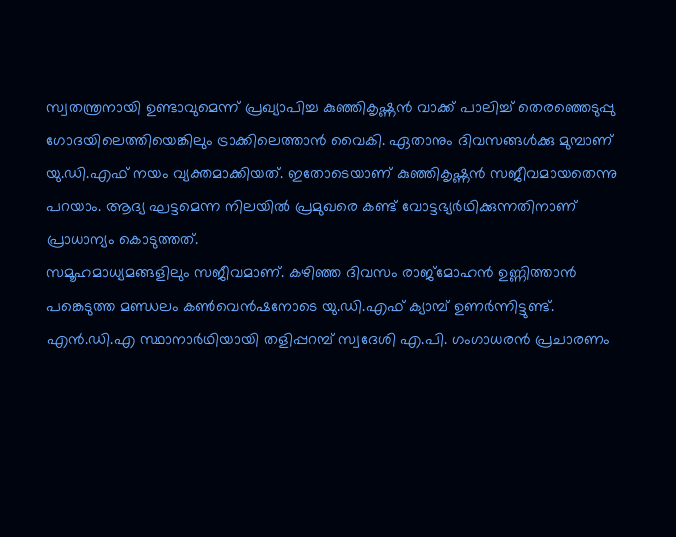സ്വതന്ത്രനായി ഉണ്ടാവുമെന്ന് പ്രഖ്യാപിച്ച കുഞ്ഞികൃഷ്ണൻ വാക്ക് പാലിച്ച് തെരഞ്ഞെടുപ്പു ഗോദയിലെത്തിയെങ്കിലും ട്രാക്കിലെത്താൻ വൈകി. ഏതാനും ദിവസങ്ങൾക്കു മുമ്പാണ് യു.ഡി.എഫ് നയം വ്യക്തമാക്കിയത്. ഇതോടെയാണ് കുഞ്ഞികൃഷ്ണൻ സജീവമായതെന്നു പറയാം. ആദ്യ ഘട്ടമെന്ന നിലയിൽ പ്രമുഖരെ കണ്ട് വോട്ടഭ്യർഥിക്കുന്നതിനാണ് പ്രാധാന്യം കൊടുത്തത്.
സമൂഹമാധ്യമങ്ങളിലും സജീവമാണ്. കഴിഞ്ഞ ദിവസം രാജ്മോഹൻ ഉണ്ണിത്താൻ പങ്കെടുത്ത മണ്ഡലം കൺവെൻഷനോടെ യു.ഡി.എഫ് ക്യാമ്പ് ഉണർന്നിട്ടുണ്ട്. എൻ.ഡി.എ സ്ഥാനാർഥിയായി തളിപ്പറമ്പ് സ്വദേശി എ.പി. ഗംഗാധരൻ പ്രചാരണം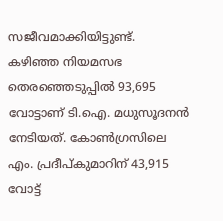സജീവമാക്കിയിട്ടുണ്ട്.
കഴിഞ്ഞ നിയമസഭ തെരഞ്ഞെടുപ്പിൽ 93,695 വോട്ടാണ് ടി.ഐ. മധുസൂദനൻ നേടിയത്. കോൺഗ്രസിലെ എം. പ്രദീപ്കുമാറിന് 43,915 വോട്ട്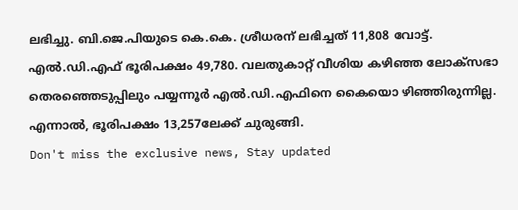ലഭിച്ചു. ബി.ജെ.പിയുടെ കെ.കെ. ശ്രീധരന് ലഭിച്ചത് 11,808 വോട്ട്. എൽ.ഡി.എഫ് ഭൂരിപക്ഷം 49,780. വലതുകാറ്റ് വീശിയ കഴിഞ്ഞ ലോക്സഭാ തെരഞ്ഞെടുപ്പിലും പയ്യന്നൂർ എൽ.ഡി.എഫിനെ കൈയൊ ഴിഞ്ഞിരുന്നില്ല. എന്നാൽ, ഭൂരിപക്ഷം 13,257ലേക്ക് ചുരുങ്ങി.
Don't miss the exclusive news, Stay updated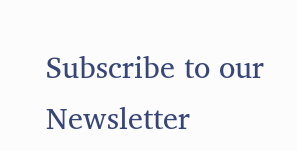Subscribe to our Newsletter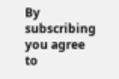By subscribing you agree to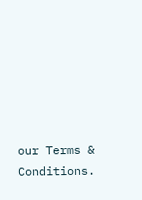our Terms & Conditions.